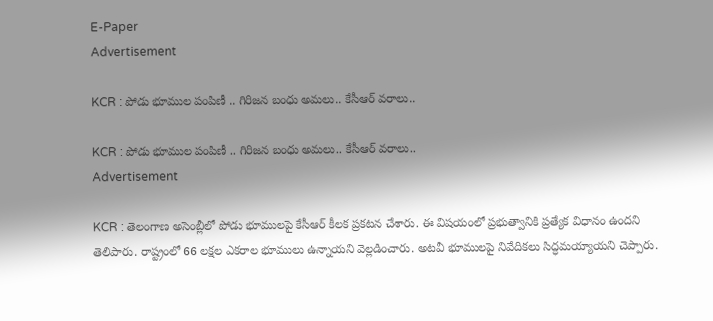E-Paper
Advertisement

KCR : పోడు భూముల పంపిణీ .. గిరిజన బంధు అమలు.. కేసీఆర్ వరాలు..

KCR : పోడు భూముల పంపిణీ .. గిరిజన బంధు అమలు.. కేసీఆర్ వరాలు..
Advertisement

KCR : తెలంగాణ అసెంబ్లీలో పోడు భూములపై కేసీఆర్ కీలక ప్రకటన చేశారు. ఈ విషయంలో ప్రభుత్వానికి ప్రత్యేక విధానం ఉందని తెలిపారు. రాష్ట్రంలో 66 లక్షల ఎకరాల భూములు ఉన్నాయని వెల్లడించారు. అటవీ భూములపై నివేదికలు సిద్ధమయ్యాయని చెప్పారు.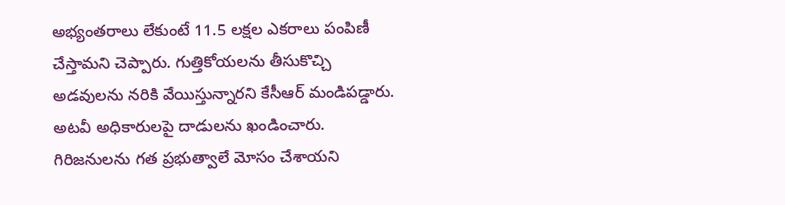అభ్యంతరాలు లేకుంటే 11.5 లక్షల ఎకరాలు పంపిణీ చేస్తామని చెప్పారు. గుత్తికోయలను తీసుకొచ్చి అడవులను నరికి వేయిస్తున్నారని కేసీఆర్ మండిపడ్డారు. అటవీ అధికారులపై దాడులను ఖండించారు. గిరిజనులను గత ప్రభుత్వాలే మోసం చేశాయని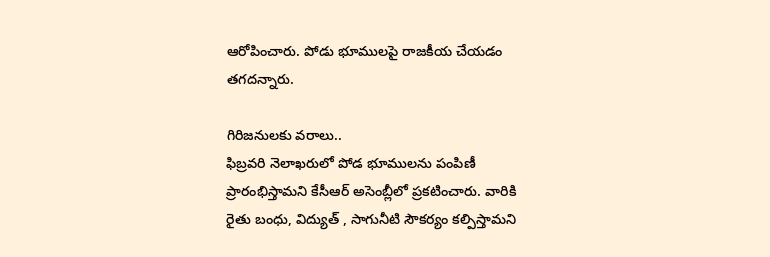ఆరోపించారు. పోడు భూములపై రాజకీయ చేయడం తగదన్నారు.

గిరిజనులకు వరాలు..
ఫిబ్రవరి నెలాఖరులో పోడ భూములను పంపిణీ ప్రారంభిస్తామని కేసీఆర్ అసెంబ్లీలో ప్రకటించారు. వారికి రైతు బంధు, విద్యుత్ , సాగునీటి సౌకర్యం కల్పిస్తామని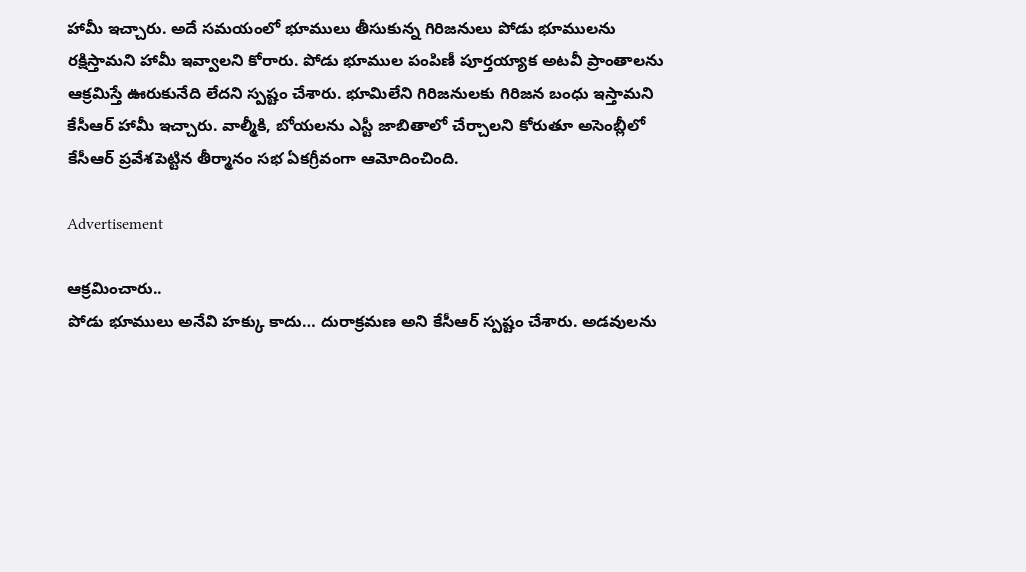హామీ ఇచ్చారు. అదే సమయంలో భూములు తీసుకున్న గిరిజనులు పోడు భూములను రక్షిస్తామని హామీ ఇవ్వాలని కోరారు. పోడు భూముల పంపిణీ పూర్తయ్యాక అటవీ ప్రాంతాలను ఆక్రమిస్తే ఊరుకునేది లేదని స్పష్టం చేశారు. భూమిలేని గిరిజనులకు గిరిజన బంధు ఇస్తామని కేసీఆర్ హామీ ఇచ్చారు. వాల్మీకి, బోయలను ఎస్టీ జాబితాలో చేర్చాలని కోరుతూ అసెంబ్లీలో కేసీఆర్‌ ప్రవేశపెట్టిన తీర్మానం సభ ఏకగ్రీవంగా ఆమోదించింది.

Advertisement

ఆక్రమించారు..
పోడు భూములు అనేవి హక్కు కాదు… దురాక్రమణ అని కేసీఆర్ స్పష్టం చేశారు. అడవులను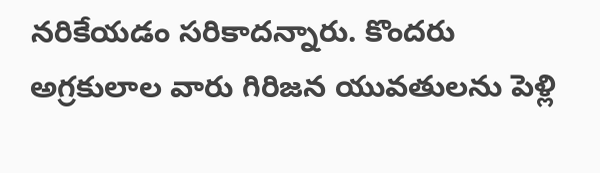నరికేయడం సరికాదన్నారు. కొందరు అగ్రకులాల వారు గిరిజన యువతులను పెళ్లి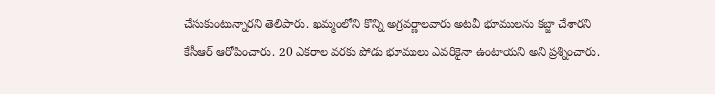చేసుకుంటున్నారని తెలిపారు. ఖమ్మంలోని కొన్ని అగ్రవర్ణాలవారు అటవీ భూములను కబ్జా చేశారని కేసీఆర్ ఆరోపించారు. 20 ఎకరాల వరకు పోడు భూములు ఎవరికైనా ఉంటాయని అని ప్రశ్నించారు.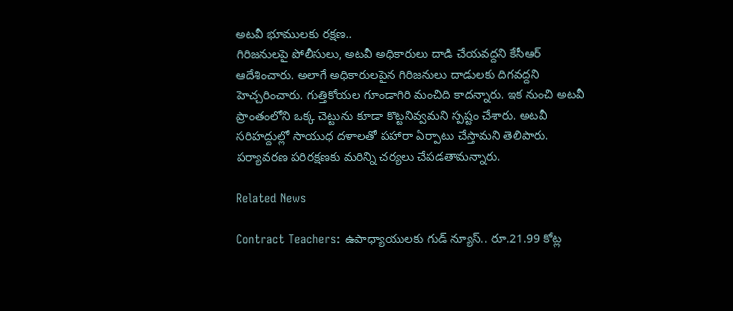అటవీ భూములకు రక్షణ..
గిరిజనులపై పోలీసులు, అటవీ అధికారులు దాడి చేయవద్దని కేసీఆర్ ఆదేశించారు. అలాగే అధికారులపైన గిరిజనులు దాడులకు దిగవద్దని హెచ్చరించారు. గుత్తికోయల గూండాగిరి మంచిది కాదన్నారు. ఇక నుంచి అటవీ ప్రాంతంలోని ఒక్క చెట్టును కూడా కొట్టనివ్వమని స్పష్టం చేశారు. అటవీ సరిహద్దుల్లో సాయుధ దళాలతో పహారా ఏర్పాటు చేస్తామని తెలిపారు. పర్యావరణ పరిరక్షణకు మరిన్ని చర్యలు చేపడతామన్నారు.

Related News

Contract Teachers: ఉపాధ్యాయులకు గుడ్ న్యూస్.. రూ.21.99 కోట్ల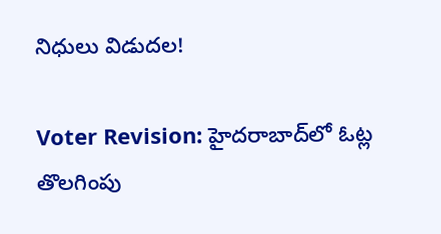నిధులు విడుదల!

Voter Revision: హైదరాబాద్‌లో ఓట్ల తొలగింపు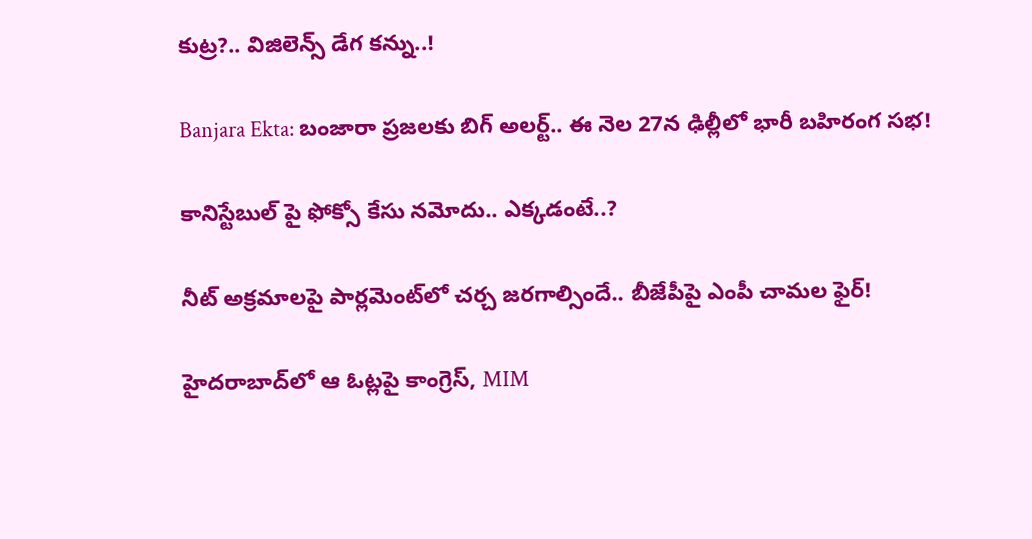కుట్ర?.. విజిలెన్స్ డేగ కన్ను..!

Banjara Ekta: బంజారా ప్రజలకు బిగ్ అలర్ట్.. ఈ నెల 27న ఢిల్లీలో భారీ బహిరంగ సభ!

కానిస్టేబుల్ పై ఫోక్సో కేసు నమోదు.. ఎక్కడంటే..?

నీట్ అక్రమాలపై పార్లమెంట్‌లో చర్చ జరగాల్సిందే.. బీజేపీపై ఎంపీ చామల ఫైర్!

హైదరాబాద్‌లో ఆ ఓట్లపై కాంగ్రెస్, MIM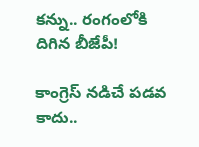కన్ను.. రంగంలోకి దిగిన బీజేపీ!

కాంగ్రెస్ నడిచే పడవ కాదు..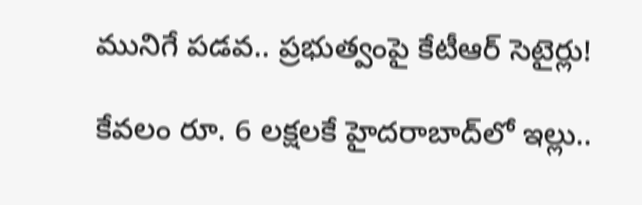మునిగే పడవ.. ప్రభుత్వంపై కేటీఆర్ సెటైర్లు!

కేవలం రూ. 6 లక్షలకే హైదరాబాద్‌లో ఇల్లు..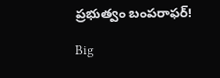ప్రభుత్వం బంపరాఫర్!

Big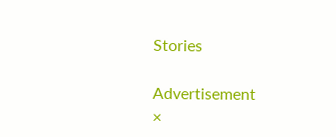Stories

Advertisement
×